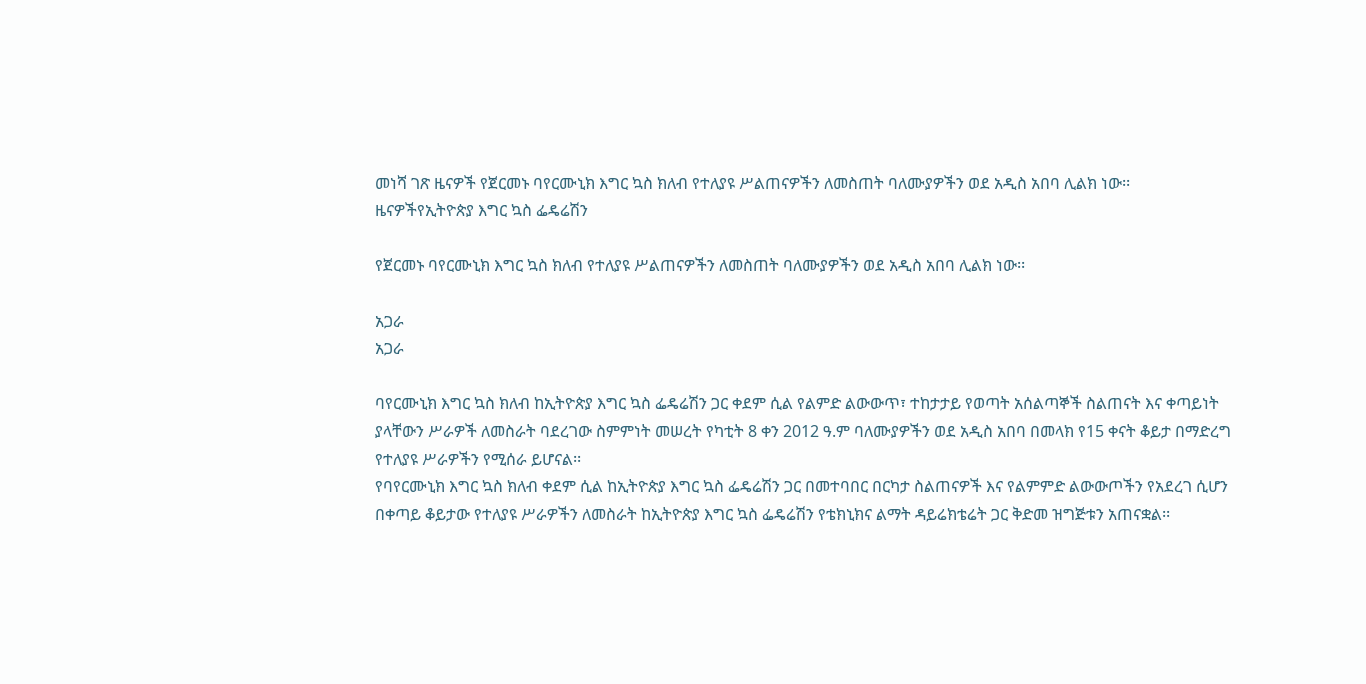መነሻ ገጽ ዜናዎች የጀርመኑ ባየርሙኒክ እግር ኳስ ክለብ የተለያዩ ሥልጠናዎችን ለመስጠት ባለሙያዎችን ወደ አዲስ አበባ ሊልክ ነው፡፡
ዜናዎችየኢትዮጵያ እግር ኳስ ፌዴሬሽን

የጀርመኑ ባየርሙኒክ እግር ኳስ ክለብ የተለያዩ ሥልጠናዎችን ለመስጠት ባለሙያዎችን ወደ አዲስ አበባ ሊልክ ነው፡፡

አጋራ
አጋራ

ባየርሙኒክ እግር ኳስ ክለብ ከኢትዮጵያ እግር ኳስ ፌዴሬሽን ጋር ቀደም ሲል የልምድ ልውውጥ፣ ተከታታይ የወጣት አሰልጣኞች ስልጠናት እና ቀጣይነት ያላቸውን ሥራዎች ለመስራት ባደረገው ስምምነት መሠረት የካቲት 8 ቀን 2012 ዓ.ም ባለሙያዎችን ወደ አዲስ አበባ በመላክ የ15 ቀናት ቆይታ በማድረግ የተለያዩ ሥራዎችን የሚሰራ ይሆናል፡፡
የባየርሙኒክ እግር ኳስ ክለብ ቀደም ሲል ከኢትዮጵያ እግር ኳስ ፌዴሬሽን ጋር በመተባበር በርካታ ስልጠናዎች እና የልምምድ ልውውጦችን የአደረገ ሲሆን በቀጣይ ቆይታው የተለያዩ ሥራዎችን ለመስራት ከኢትዮጵያ እግር ኳስ ፌዴሬሽን የቴክኒክና ልማት ዳይሬክቴሬት ጋር ቅድመ ዝግጅቱን አጠናቋል፡፡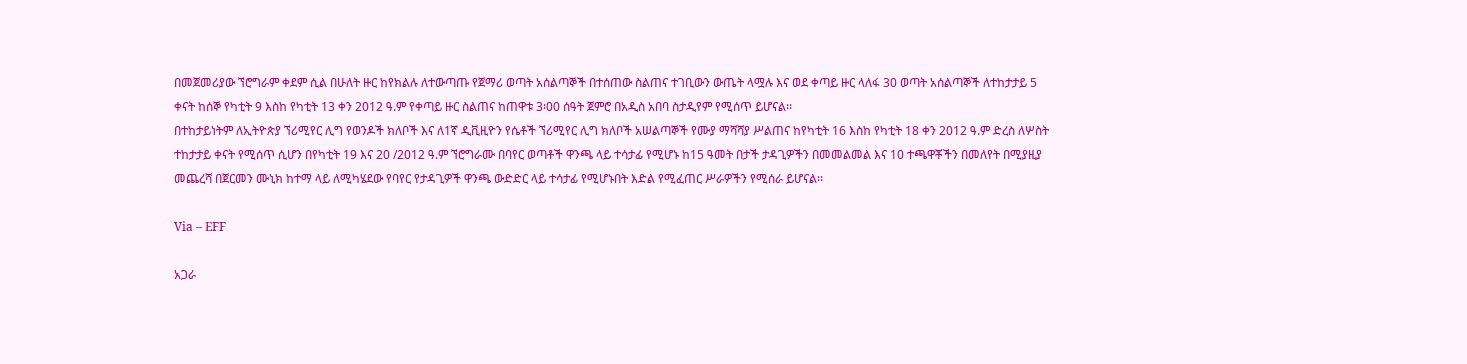በመጀመሪያው ኘሮግራም ቀደም ሲል በሁለት ዙር ከየክልሉ ለተውጣጡ የጀማሪ ወጣት አሰልጣኞች በተሰጠው ስልጠና ተገቢውን ውጤት ላሟሉ እና ወደ ቀጣይ ዙር ላለፋ 30 ወጣት አሰልጣኞች ለተከታታይ 5 ቀናት ከሰኞ የካቲት 9 እስከ የካቲት 13 ቀን 2012 ዓ.ም የቀጣይ ዙር ስልጠና ከጠዋቱ 3፡00 ሰዓት ጀምሮ በአዲስ አበባ ስታዲየም የሚሰጥ ይሆናል፡፡
በተከታይነትም ለኢትዮጵያ ኘሪሚየር ሊግ የወንዶች ክለቦች እና ለ1ኛ ዲቪዚዮን የሴቶች ኘሪሚየር ሊግ ክለቦች አሠልጣኞች የሙያ ማሻሻያ ሥልጠና ከየካቲት 16 እስከ የካቲት 18 ቀን 2012 ዓ.ም ድረስ ለሦስት ተከታታይ ቀናት የሚሰጥ ሲሆን በየካቲት 19 እና 20 /2012 ዓ.ም ኘሮግራሙ በባየር ወጣቶች ዋንጫ ላይ ተሳታፊ የሚሆኑ ከ15 ዓመት በታች ታዳጊዎችን በመመልመል እና 10 ተጫዋቾችን በመለየት በሚያዚያ መጨረሻ በጀርመን ሙኒክ ከተማ ላይ ለሚካሄደው የባየር የታዳጊዎች ዋንጫ ውድድር ላይ ተሳታፊ የሚሆኑበት እድል የሚፈጠር ሥራዎችን የሚሰራ ይሆናል፡፡

Via – EFF

አጋራ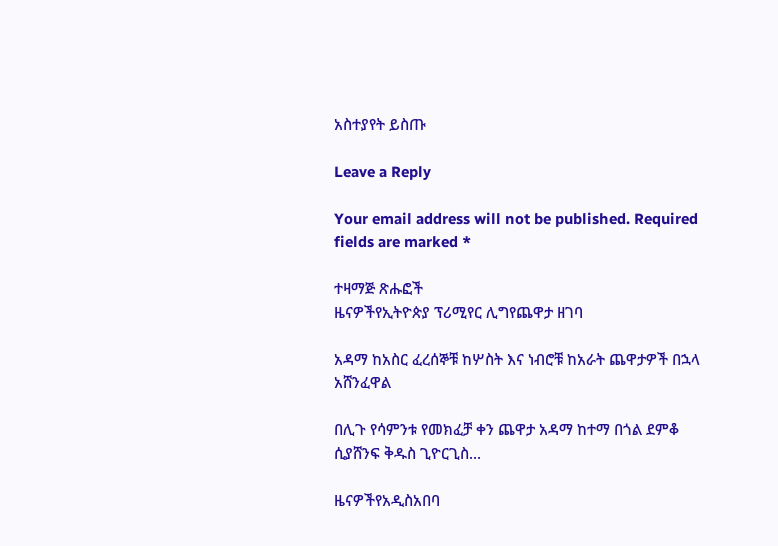አስተያየት ይስጡ

Leave a Reply

Your email address will not be published. Required fields are marked *

ተዛማጅ ጽሑፎች
ዜናዎችየኢትዮጵያ ፕሪሚየር ሊግየጨዋታ ዘገባ

አዳማ ከአስር ፈረሰኞቹ ከሦስት እና ነብሮቹ ከአራት ጨዋታዎች በኋላ አሸንፈዋል

በሊጉ የሳምንቱ የመክፈቻ ቀን ጨዋታ አዳማ ከተማ በጎል ደምቆ ሲያሸንፍ ቅዱስ ጊዮርጊስ...

ዜናዎችየአዲስአበባ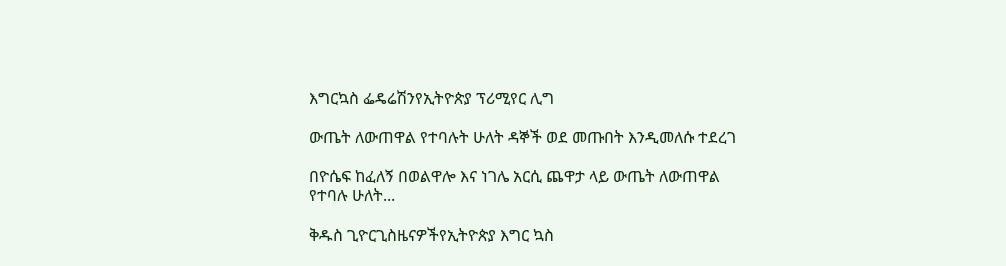እግርኳስ ፌዴሬሽንየኢትዮጵያ ፕሪሚየር ሊግ

ውጤት ለውጠዋል የተባሉት ሁለት ዳኞች ወደ መጡበት እንዲመለሱ ተደረገ

በዮሴፍ ከፈለኝ በወልዋሎ እና ነገሌ አርሲ ጨዋታ ላይ ውጤት ለውጠዋል የተባሉ ሁለት...

ቅዱስ ጊዮርጊስዜናዎችየኢትዮጵያ እግር ኳስ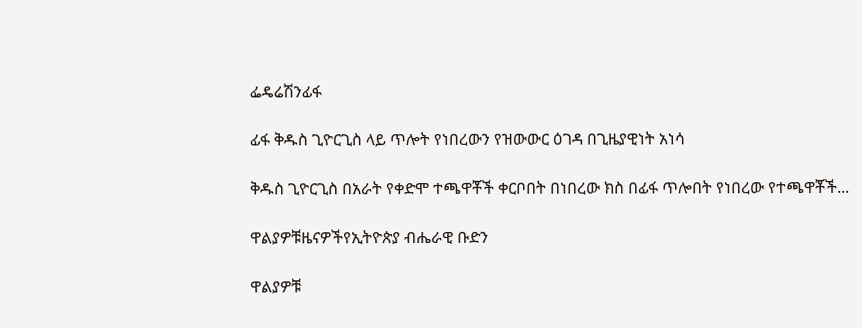ፌዴሬሽንፊፋ

ፊፋ ቅዱስ ጊዮርጊስ ላይ ጥሎት የነበረውን የዝውውር ዕገዳ በጊዜያዊነት አነሳ

ቅዱስ ጊዮርጊስ በአራት የቀድሞ ተጫዋቾች ቀርቦበት በነበረው ክስ በፊፋ ጥሎበት የነበረው የተጫዋቾች...

ዋልያዎቹዜናዎችየኢትዮጵያ ብሔራዊ ቡድን

ዋልያዎቹ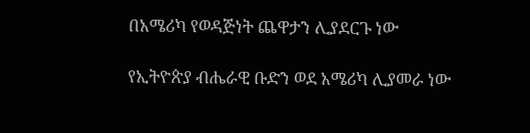በአሜሪካ የወዳጅነት ጨዋታን ሊያደርጉ ነው

የኢትዮጵያ ብሔራዊ ቡድን ወደ አሜሪካ ሊያመራ ነው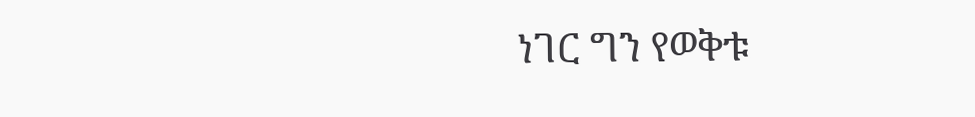ነገር ግን የወቅቱ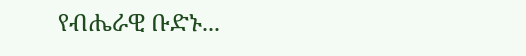የብሔራዊ ቡድኑ...